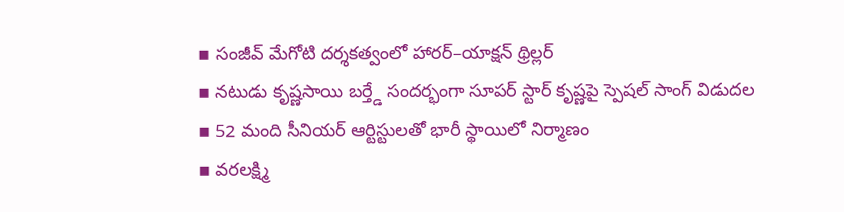▪ సంజీవ్ మేగోటి దర్శకత్వంలో హారర్–యాక్షన్ థ్రిల్లర్
▪ నటుడు కృష్ణసాయి బర్త్డే సందర్భంగా సూపర్ స్టార్ కృష్ణపై స్పెషల్ సాంగ్ విడుదల
▪ 52 మంది సీనియర్ ఆర్టిస్టులతో భారీ స్థాయిలో నిర్మాణం
▪ వరలక్ష్మి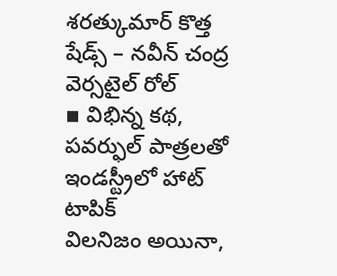శరత్కుమార్ కొత్త షేడ్స్ – నవీన్ చంద్ర వెర్సటైల్ రోల్
▪ విభిన్న కథ, పవర్ఫుల్ పాత్రలతో ఇండస్ట్రీలో హాట్ టాపిక్
విలనిజం అయినా,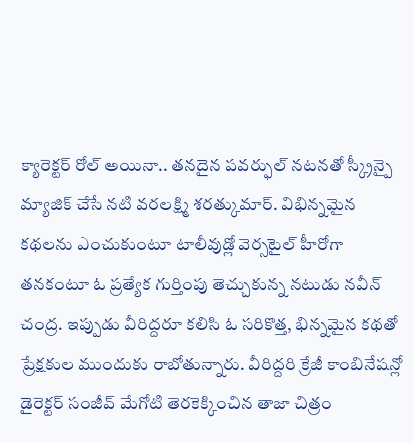క్యారెక్టర్ రోల్ అయినా.. తనదైన పవర్ఫుల్ నటనతో స్క్రీన్పై మ్యాజిక్ చేసే నటి వరలక్ష్మి శరత్కుమార్. విభిన్నమైన కథలను ఎంచుకుంటూ టాలీవుడ్లో వెర్సటైల్ హీరోగా తనకంటూ ఓ ప్రత్యేక గుర్తింపు తెచ్చుకున్న నటుడు నవీన్ చంద్ర. ఇప్పుడు వీరిద్దరూ కలిసి ఓ సరికొత్త, భిన్నమైన కథతో ప్రేక్షకుల ముందుకు రాబోతున్నారు. వీరిద్దరి క్రేజీ కాంబినేషన్లో డైరెక్టర్ సంజీవ్ మేగోటి తెరకెక్కించిన తాజా చిత్రం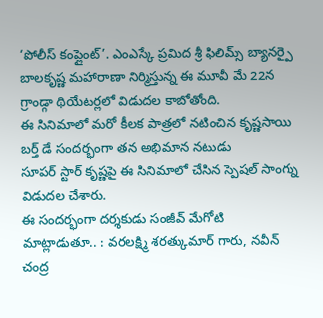‘పోలీస్ కంప్లైంట్’. ఎంఎస్కే ప్రమిద శ్రీ ఫిలిమ్స్ బ్యానర్పై బాలకృష్ణ మహారాణా నిర్మిస్తున్న ఈ మూవీ మే 22న గ్రాండ్గా థియేటర్లలో విడుదల కాబోతోంది.
ఈ సినిమాలో మరో కీలక పాత్రలో నటించిన కృష్ణసాయి బర్త్ డే సందర్భంగా తన అభిమాన నటుడు
సూపర్ స్టార్ కృష్ణపై ఈ సినిమాలో చేసిన స్పెషల్ సాంగ్ను విడుదల చేశారు.
ఈ సందర్భంగా దర్శకుడు సంజీవ్ మేగోటి మాట్లాడుతూ.. : వరలక్ష్మి శరత్కుమార్ గారు, నవీన్ చంద్ర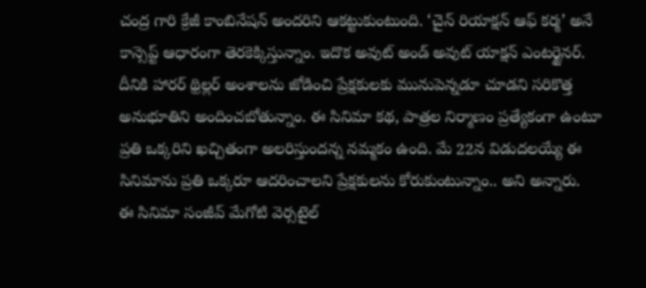చంద్ర గారి క్రేజీ కాంబినేషన్ అందరిని ఆకట్టుకుంటుంది. ‘చైన్ రియాక్షన్ ఆఫ్ కర్మ’ అనే కాన్సెప్ట్ ఆధారంగా తెరకెక్కిస్తున్నాం. ఇదొక అవుట్ అండ్ అవుట్ యాక్షన్ ఎంటర్టైనర్. దీనికి హారర్ థ్రిల్లర్ అంశాలను జోడించి ప్రేక్షకులకు మునుపెన్నడూ చూడని సరికొత్త అనుభూతిని అందించబోతున్నాం. ఈ సినిమా కథ, పాత్రల నిర్మాణం ప్రత్యేకంగా ఉంటూ ప్రతి ఒక్కరిని ఖచ్చితంగా అలరిస్తుందన్న నమ్మకం ఉంది. మే 22న విడుదలయ్యే ఈ సినిమాను ప్రతి ఒక్కరూ ఆదరించాలని ప్రేక్షకులను కోరుకుంటున్నాం.. అని అన్నారు.
ఈ సినిమా సంజీవ్ మేగోటి వెర్సటైల్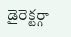డైరెక్టర్గా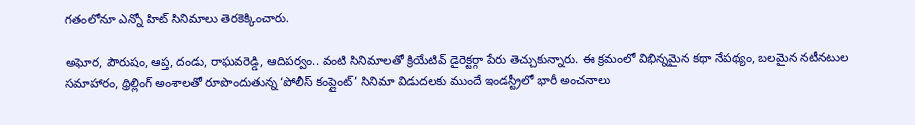గతంలోనూ ఎన్నో హిట్ సినిమాలు తెరకెక్కించారు.

అఘోర, పౌరుషం, ఆప్త, దండు, రాఘవరెడ్డి, ఆదిపర్వం.. వంటి సినిమాలతో క్రియేటివ్ డైరెక్టర్గా పేరు తెచ్చుకున్నారు. ఈ క్రమంలో విభిన్నమైన కథా నేపథ్యం, బలమైన నటీనటుల సమాహారం, థ్రిల్లింగ్ అంశాలతో రూపొందుతున్న ‘పోలీస్ కంప్లైంట్’ సినిమా విడుదలకు ముందే ఇండస్ట్రీలో భారీ అంచనాలు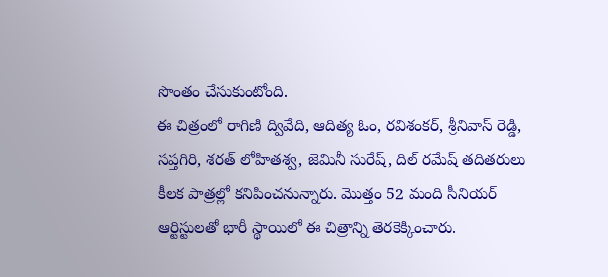సొంతం చేసుకుంటోంది.
ఈ చిత్రంలో రాగిణి ద్వివేది, ఆదిత్య ఓం, రవిశంకర్, శ్రీనివాస్ రెడ్డి, సప్తగిరి, శరత్ లోహితశ్వ, జెమినీ సురేష్, దిల్ రమేష్ తదితరులు కీలక పాత్రల్లో కనిపించనున్నారు. మొత్తం 52 మంది సీనియర్ ఆర్టిస్టులతో భారీ స్థాయిలో ఈ చిత్రాన్ని తెరకెక్కించారు.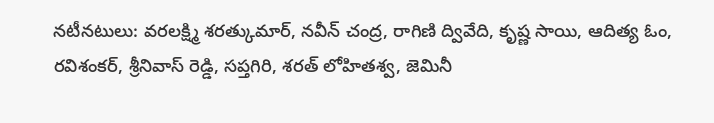నటీనటులు: వరలక్ష్మి శరత్కుమార్, నవీన్ చంద్ర, రాగిణి ద్వివేది, కృష్ణ సాయి, ఆదిత్య ఓం, రవిశంకర్, శ్రీనివాస్ రెడ్డి, సప్తగిరి, శరత్ లోహితశ్వ, జెమినీ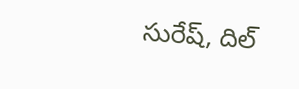సురేష్, దిల్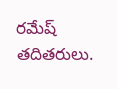రమేష్ తదితరులు.